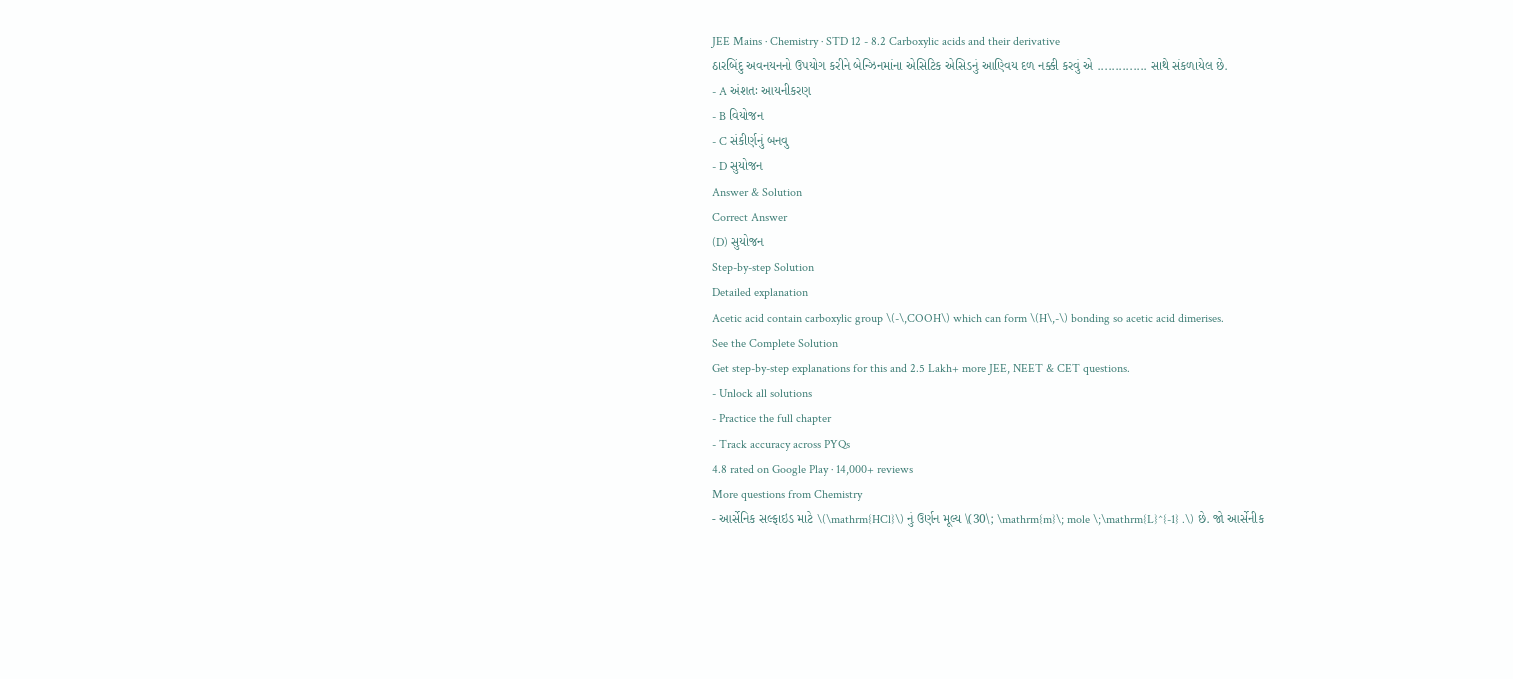JEE Mains · Chemistry · STD 12 - 8.2 Carboxylic acids and their derivative
ઠારબિંદુ અવનયનનો ઉપયોગ કરીને બેન્ઝિનમાંના એસિટિક એસિડનું આણ્વિય દળ નક્કી કરવું એ .............. સાથે સંકળાયેલ છે.
- A અંશતઃ આયનીકરણ
- B વિયોજન
- C સંકીર્ણનું બનવુ
- D સુયોજન
Answer & Solution
Correct Answer
(D) સુયોજન
Step-by-step Solution
Detailed explanation
Acetic acid contain carboxylic group \(-\,COOH\) which can form \(H\,-\) bonding so acetic acid dimerises.
See the Complete Solution
Get step-by-step explanations for this and 2.5 Lakh+ more JEE, NEET & CET questions.
- Unlock all solutions
- Practice the full chapter
- Track accuracy across PYQs
4.8 rated on Google Play · 14,000+ reviews
More questions from Chemistry
- આર્સેનિક સલ્ફાઇડ માટે \(\mathrm{HCl}\) નું ઉર્ણન મૂલ્ય \(30\; \mathrm{m}\; mole \;\mathrm{L}^{-1} .\) છે. જો આર્સેનીક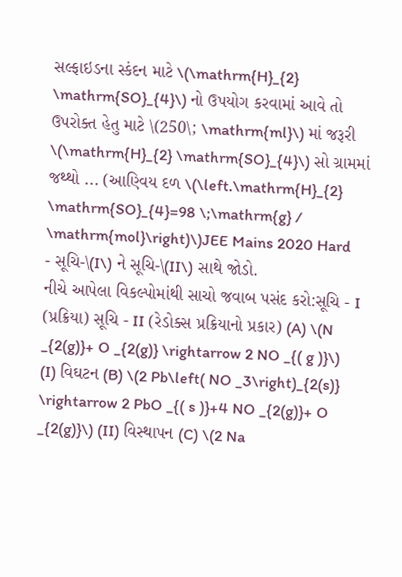સલ્ફાઇડના સ્કંદન માટે \(\mathrm{H}_{2} \mathrm{SO}_{4}\) નો ઉપયોગ કરવામાં આવે તો ઉપરોક્ત હેતુ માટે \(250\; \mathrm{ml}\) માં જરૂરી \(\mathrm{H}_{2} \mathrm{SO}_{4}\) સો ગ્રામમાં જથ્થો ... (આણ્વિય દળ \(\left.\mathrm{H}_{2} \mathrm{SO}_{4}=98 \;\mathrm{g} / \mathrm{mol}\right)\)JEE Mains 2020 Hard
- સૂચિ-\(I\) ને સૂચિ-\(II\) સાથે જોડો.
નીચે આપેલા વિકલ્પોમાંથી સાચો જવાબ પસંદ કરો:સૂચિ - I (પ્રક્રિયા) સૂચિ - II (રેડોક્સ પ્રક્રિયાનો પ્રકાર) (A) \(N _{2(g)}+ O _{2(g)} \rightarrow 2 NO _{( g )}\) (I) વિઘટન (B) \(2 Pb\left( NO _3\right)_{2(s)} \rightarrow 2 PbO _{( s )}+4 NO _{2(g)}+ O _{2(g)}\) (II) વિસ્થાપન (C) \(2 Na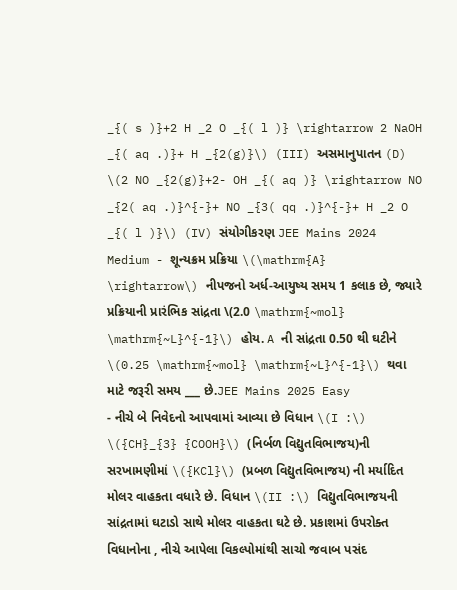_{( s )}+2 H _2 O _{( l )} \rightarrow 2 NaOH _{( aq .)}+ H _{2(g)}\) (III) અસમાનુપાતન (D) \(2 NO _{2(g)}+2- OH _{( aq )} \rightarrow NO _{2( aq .)}^{-}+ NO _{3( qq .)}^{-}+ H _2 O _{( l )}\) (IV) સંયોગીકરણ JEE Mains 2024 Medium - શૂન્યક્રમ પ્રક્રિયા \(\mathrm{A} \rightarrow\) નીપજનો અર્ધ-આયુષ્ય સમય 1 કલાક છે, જ્યારે પ્રક્રિયાની પ્રારંભિક સાંદ્રતા \(2.0 \mathrm{~mol} \mathrm{~L}^{-1}\) હોય. A ની સાંદ્રતા 0.50 થી ઘટીને \(0.25 \mathrm{~mol} \mathrm{~L}^{-1}\) થવા માટે જરૂરી સમય ___ છે.JEE Mains 2025 Easy
- નીચે બે નિવેદનો આપવામાં આવ્યા છે વિધાન \(I :\) \({CH}_{3} {COOH}\) (નિર્બળ વિદ્યુતવિભાજય)ની સરખામણીમાં \({KCl}\) (પ્રબળ વિદ્યુતવિભાજય) ની મર્યાદિત મોલર વાહકતા વધારે છે. વિધાન \(II :\) વિદ્યુતવિભાજયની સાંદ્રતામાં ઘટાડો સાથે મોલર વાહકતા ઘટે છે. પ્રકાશમાં ઉપરોક્ત વિધાનોના , નીચે આપેલા વિકલ્પોમાંથી સાચો જવાબ પસંદ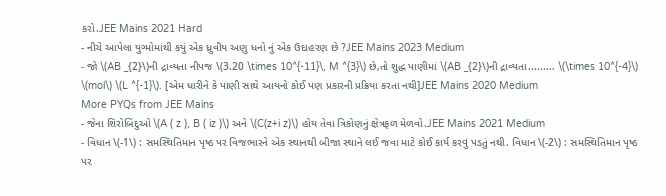કરો.JEE Mains 2021 Hard
- નીચે આપેલા યુગ્મોમાંથી કયું એક ધ્રુવીય અણુ ધનો નું એક ઉદાહરણ છે ?JEE Mains 2023 Medium
- જો \(AB _{2}\)ની દ્રાવ્યતા નીપજ \(3.20 \times 10^{-11}\, M ^{3}\) છે,તો શુદ્ધ પાણીમાં \(AB _{2}\)ની દ્રાવ્યતા......... \(\times 10^{-4}\) \(mol\) \(L ^{-1}\). [એમ ધારીને કે પાણી સાથે આયનો કોઈ પણ પ્રકારની પ્રક્રિયા કરતા નથી]JEE Mains 2020 Medium
More PYQs from JEE Mains
- જેના શિરોબિંદુઓ \(A ( z ), B ( iz )\) અને \(C(z+i z)\) હોય તેવા ત્રિકોણનું ક્ષેત્રફળ મેળવો.JEE Mains 2021 Medium
- વિધાન \(-1\) : સમસ્થિતિમાન પૃષ્ઠ પર વિજભારને એક સ્થાનથી બીજા સ્થાને લઈ જવા માટે કોઈ કાર્ય કરવું પડતું નથી. વિધાન \(-2\) : સમસ્થિતિમાન પૃષ્ઠ પર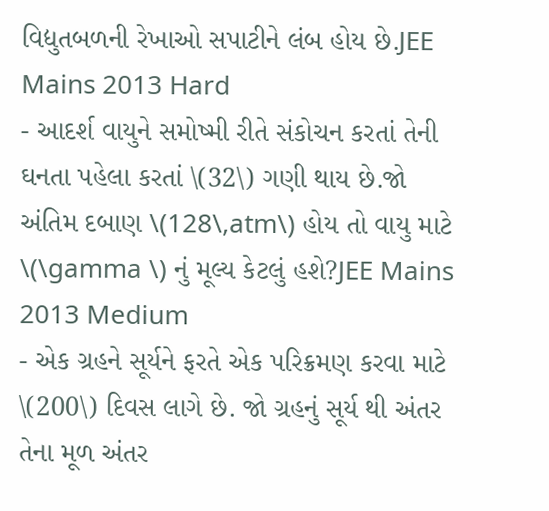વિદ્યુતબળની રેખાઓ સપાટીને લંબ હોય છે.JEE Mains 2013 Hard
- આદર્શ વાયુને સમોષ્મી રીતે સંકોચન કરતાં તેની ઘનતા પહેલા કરતાં \(32\) ગણી થાય છે.જો અંતિમ દબાણ \(128\,atm\) હોય તો વાયુ માટે \(\gamma \) નું મૂલ્ય કેટલું હશે?JEE Mains 2013 Medium
- એક ગ્રહને સૂર્યને ફરતે એક પરિક્રમણ કરવા માટે \(200\) દિવસ લાગે છે. જો ગ્રહનું સૂર્ય થી અંતર તેના મૂળ અંતર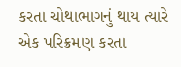કરતા ચોથાભાગનું થાય ત્યારે એક પરિક્રમણ કરતા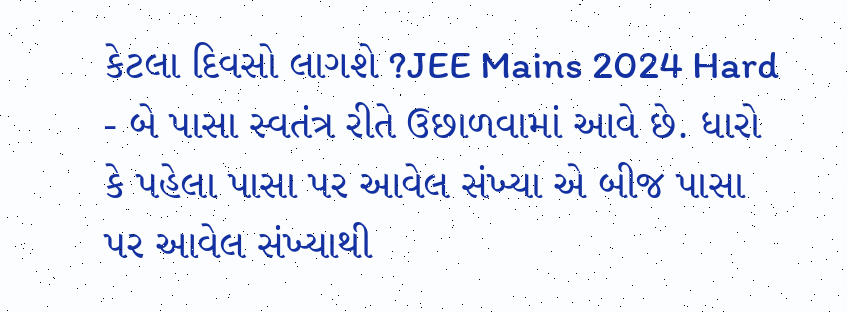કેટલા દિવસો લાગશે ?JEE Mains 2024 Hard
- બે પાસા સ્વતંત્ર રીતે ઉછાળવામાં આવે છે. ધારો કે પહેલા પાસા પર આવેલ સંખ્યા એ બીજ પાસા પર આવેલ સંખ્યાથી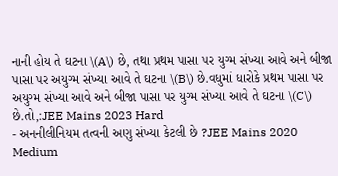નાની હોય તે ઘટના \(A\) છે, તથા પ્રથમ પાસા ૫ર યુગ્મ સંખ્યા આવે અને બીજા પાસા પર અયુગ્મ સંખ્યા આવે તે ઘટના \(B\) છે.વધુમાં ધારોકે પ્રથમ પાસા પર અયુગ્મ સંખ્યા આવે અને બીજા પાસા પર યુગ્મ સંખ્યા આવે તે ઘટના \(C\) છે.તો,:JEE Mains 2023 Hard
- અનનીલીનિયમ તત્વની અણુ સંખ્યા કેટલી છે ?JEE Mains 2020 Medium